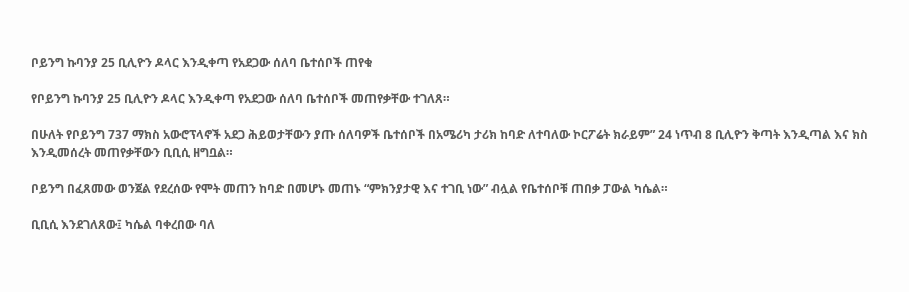ቦይንግ ኩባንያ 25 ቢሊዮን ዶላር እንዲቀጣ የአደጋው ሰለባ ቤተሰቦች ጠየቁ

የቦይንግ ኩባንያ 25 ቢሊዮን ዶላር እንዲቀጣ የአደጋው ሰለባ ቤተሰቦች መጠየቃቸው ተገለጸ።

በሁለት የቦይንግ 737 ማክስ አውሮፕላኖች አደጋ ሕይወታቸውን ያጡ ሰለባዎች ቤተሰቦች በአሜሪካ ታሪክ ከባድ ለተባለው ኮርፖሬት ክራይም” 24 ነጥብ 8 ቢሊዮን ቅጣት እንዲጣል እና ክስ እንዲመሰረት መጠየቃቸውን ቢቢሲ ዘግቧል።

ቦይንግ በፈጸመው ወንጀል የደረሰው የሞት መጠን ከባድ በመሆኑ መጠኑ “ምክንያታዊ እና ተገቢ ነው” ብሏል የቤተሰቦቹ ጠበቃ ፓውል ካሴል።

ቢቢሲ እንደገለጸው፤ ካሴል ባቀረበው ባለ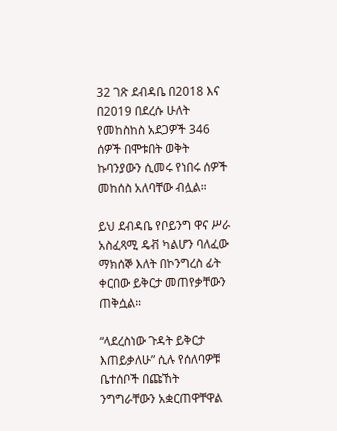32 ገጽ ደብዳቤ በ2018 እና በ2019 በደረሱ ሁለት የመከስከስ አደጋዎች 346 ሰዎች በሞቱበት ወቅት ኩባንያውን ሲመሩ የነበሩ ሰዎች መከሰስ አለባቸው ብሏል።

ይህ ደብዳቤ የቦይንግ ዋና ሥራ አስፈጻሚ ዴቭ ካልሆን ባለፈው ማክሰኞ እለት በኮንግረስ ፊት ቀርበው ይቅርታ መጠየቃቸውን ጠቅሷል።

“ላደረስነው ጉዳት ይቅርታ እጠይቃለሁ” ሲሉ የሰለባዎቹ ቤተሰቦች በጩኸት ንግግራቸውን አቋርጠዋቸዋል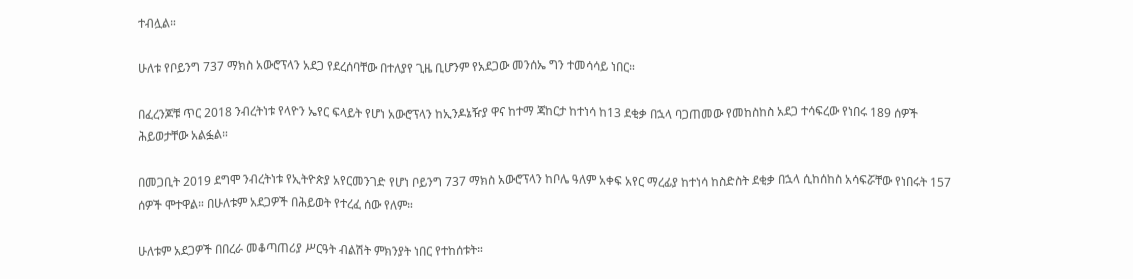ተብሏል።

ሁለቱ የቦይንግ 737 ማክስ አውሮፕላን አደጋ የደረሰባቸው በተለያየ ጊዜ ቢሆንም የአደጋው መንሰኤ ግን ተመሳሳይ ነበር።

በፈረንጆቹ ጥር 2018 ንብረትነቱ የላዮን ኤየር ፍላይት የሆነ አውሮፕላን ከኢንዶኔዥያ ዋና ከተማ ጃከርታ ከተነሳ ከ13 ደቂቃ በኋላ ባጋጠመው የመከስከስ አደጋ ተሳፍረው የነበሩ 189 ሰዎች ሕይወታቸው አልፏል።

በመጋቢት 2019 ደግሞ ንብረትነቱ የኢትዮጵያ አየርመንገድ የሆነ ቦይንግ 737 ማክስ አውሮፕላን ከቦሌ ዓለም አቀፍ አየር ማረፊያ ከተነሳ ከስድስት ደቂቃ በኋላ ሲከሰከስ አሳፍሯቸው የነበሩት 157 ሰዎች ሞተዋል። በሁለቱም አደጋዎች በሕይወት የተረፈ ሰው የለም።

ሁለቱም አደጋዎች በበረራ መቆጣጠሪያ ሥርዓት ብልሽት ምክንያት ነበር የተከሰቱት።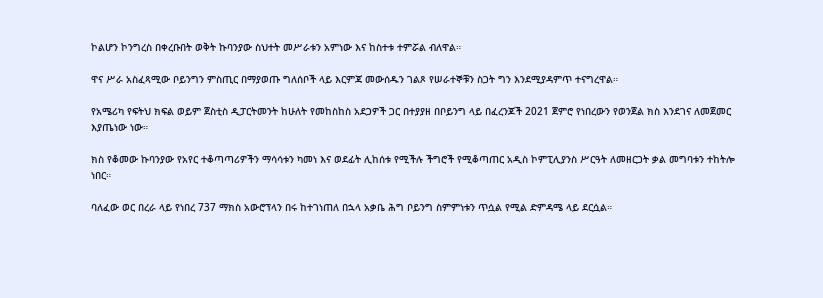ኮልሆን ኮንግረስ በቀረቡበት ወቅት ኩባንያው ስህተት መሥራቱን አምነው እና ከስተቱ ተምሯል ብለዋል።

ዋና ሥራ አስፈጻሚው ቦይንግን ምስጢር በማያወጡ ግለሰቦች ላይ እርምጃ መውሰዱን ገልጾ የሠራተኞቹን ስጋት ግን እንደሚያዳምጥ ተናግረዋል።

የአሜሪካ የፍትህ ክፍል ወይም ጀስቲስ ዲፓርትመንት ከሁለት የመከስከስ አደጋዎች ጋር በተያያዘ በቦይንግ ላይ በፈረንጆች 2021 ጀምሮ የነበረውን የወንጀል ክስ እንደገና ለመጀመር እያጤነው ነው።

ክስ የቆመው ኩባንያው የአየር ተቆጣጣሪዎችን ማሳሳቱን ካመነ እና ወደፊት ሊከሰቱ የሚችሉ ችግሮች የሚቆጣጠር አዲስ ኮምፒሊያንስ ሥርዓት ለመዘርጋት ቃል መግባቱን ተከትሎ ነበር።

ባለፈው ወር በረራ ላይ የነበረ 737 ማክስ አውሮፕላን በሩ ከተገነጠለ በኋላ አቃቤ ሕግ ቦይንግ ስምምነቱን ጥሷል የሚል ድምዳሜ ላይ ደርሷል።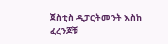ጀስቲስ ዲፓርትመንት እስከ ፈረንጆቹ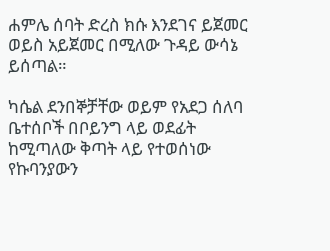ሐምሌ ሰባት ድረስ ክሱ እንደገና ይጀመር ወይስ አይጀመር በሚለው ጉዳይ ውሳኔ ይሰጣል።

ካሴል ደንበኞቻቸው ወይም የአደጋ ሰለባ ቤተሰቦች በቦይንግ ላይ ወደፊት ከሚጣለው ቅጣት ላይ የተወሰነው የኩባንያውን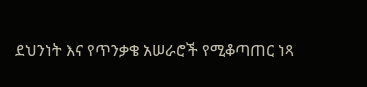ደህንነት እና የጥንቃቄ አሠራሮች የሚቆጣጠር ነጻ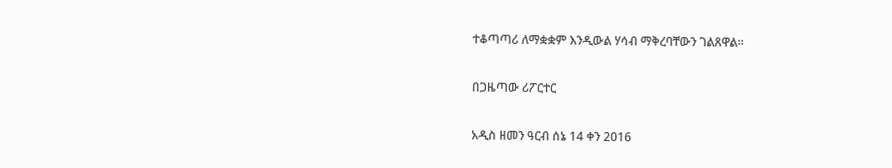ተቆጣጣሪ ለማቋቋም እንዲውል ሃሳብ ማቅረባቸውን ገልጸዋል።

በጋዜጣው ሪፖርተር

አዲስ ዘመን ዓርብ ሰኔ 14 ቀን 2016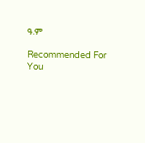ዓ.ም

Recommended For You